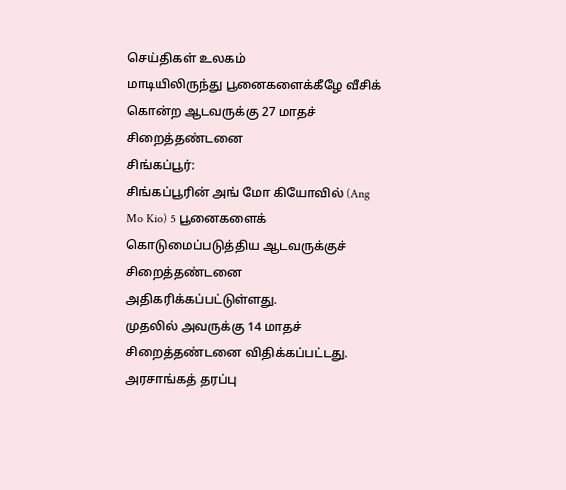செய்திகள் உலகம்
மாடியிலிருந்து பூனைகளைக்கீழே வீசிக் கொன்ற ஆடவருக்கு 27 மாதச் சிறைத்தண்டனை
சிங்கப்பூர்:
சிங்கப்பூரின் அங் மோ கியோவில் (Ang Mo Kio) 5 பூனைகளைக் கொடுமைப்படுத்திய ஆடவருக்குச் சிறைத்தண்டனை அதிகரிக்கப்பட்டுள்ளது.
முதலில் அவருக்கு 14 மாதச் சிறைத்தண்டனை விதிக்கப்பட்டது. அரசாங்கத் தரப்பு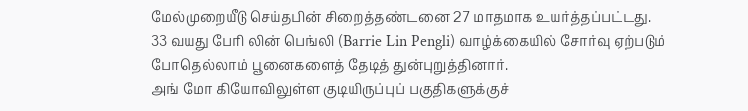மேல்முறையீடு செய்தபின் சிறைத்தண்டனை 27 மாதமாக உயர்த்தப்பட்டது.
33 வயது பேரி லின் பெங்லி (Barrie Lin Pengli) வாழ்க்கையில் சோர்வு ஏற்படும் போதெல்லாம் பூனைகளைத் தேடித் துன்புறுத்தினார்.
அங் மோ கியோவிலுள்ள குடியிருப்புப் பகுதிகளுக்குச்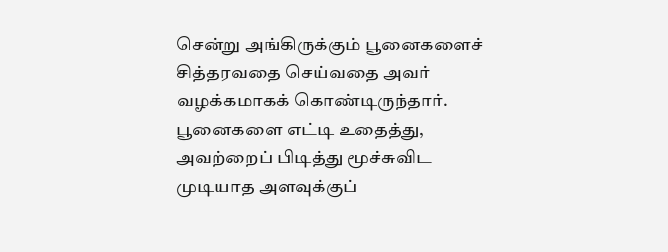சென்று அங்கிருக்கும் பூனைகளைச் சித்தரவதை செய்வதை அவர் வழக்கமாகக் கொண்டிருந்தார்.
பூனைகளை எட்டி உதைத்து, அவற்றைப் பிடித்து மூச்சுவிட முடியாத அளவுக்குப்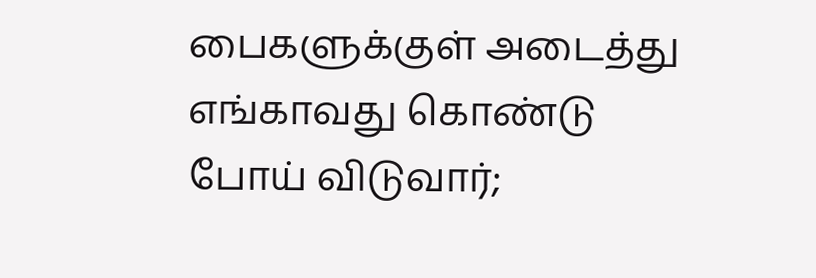பைகளுக்குள் அடைத்து எங்காவது கொண்டு போய் விடுவார்;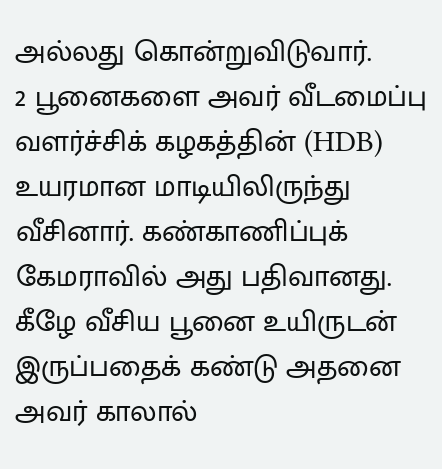அல்லது கொன்றுவிடுவார்.
2 பூனைகளை அவர் வீடமைப்பு வளர்ச்சிக் கழகத்தின் (HDB) உயரமான மாடியிலிருந்து வீசினார். கண்காணிப்புக் கேமராவில் அது பதிவானது.
கீழே வீசிய பூனை உயிருடன் இருப்பதைக் கண்டு அதனை அவர் காலால்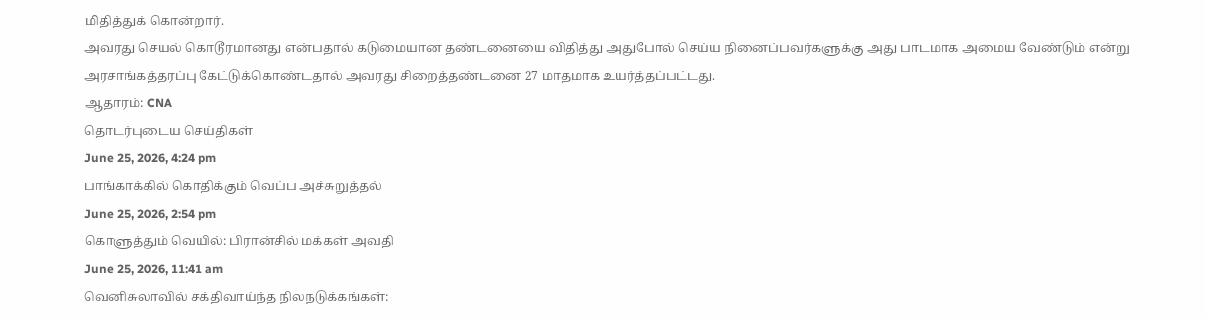மிதித்துக் கொன்றார்.
அவரது செயல் கொடூரமானது என்பதால் கடுமையான தண்டனையை விதித்து அதுபோல் செய்ய நினைப்பவர்களுக்கு அது பாடமாக அமைய வேண்டும் என்று அரசாங்கத்தரப்பு கேட்டுக்கொண்டதால் அவரது சிறைத்தண்டனை 27 மாதமாக உயர்த்தப்பட்டது.
ஆதாரம்: CNA
தொடர்புடைய செய்திகள்
June 25, 2026, 4:24 pm
பாங்காக்கில் கொதிக்கும் வெப்ப அச்சுறுத்தல்
June 25, 2026, 2:54 pm
கொளுத்தும் வெயில்: பிரான்சில் மக்கள் அவதி
June 25, 2026, 11:41 am
வெனிசுலாவில் சக்திவாய்ந்த நிலநடுக்கங்கள்: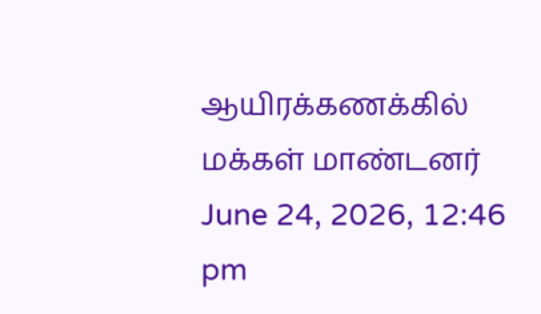ஆயிரக்கணக்கில் மக்கள் மாண்டனர்
June 24, 2026, 12:46 pm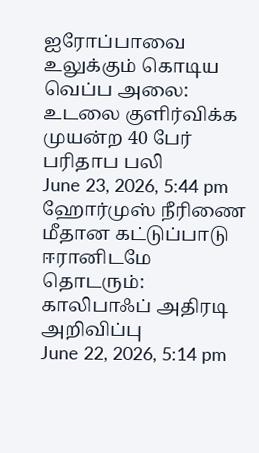ஐரோப்பாவை உலுக்கும் கொடிய வெப்ப அலை: உடலை குளிர்விக்க முயன்ற 40 பேர் பரிதாப பலி
June 23, 2026, 5:44 pm
ஹோர்முஸ் நீரிணை மீதான கட்டுப்பாடு ஈரானிடமே தொடரும்: காலிபாஃப் அதிரடி அறிவிப்பு
June 22, 2026, 5:14 pm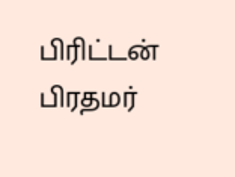பிரிட்டன் பிரதமர்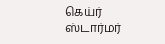கெய்ர் ஸ்டார்மர்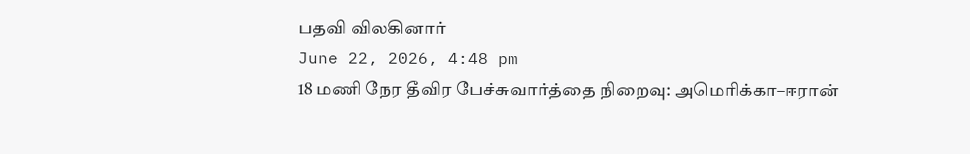பதவி விலகினார்
June 22, 2026, 4:48 pm
18 மணி நேர தீவிர பேச்சுவார்த்தை நிறைவு: அமெரிக்கா–ஈரான்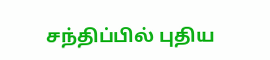சந்திப்பில் புதிய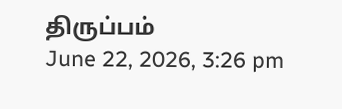திருப்பம்
June 22, 2026, 3:26 pm